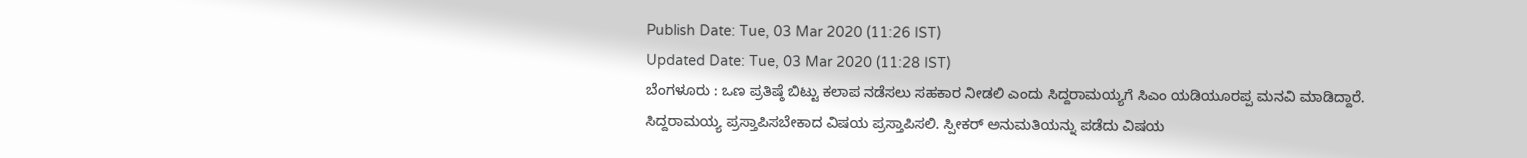Publish Date: Tue, 03 Mar 2020 (11:26 IST)
Updated Date: Tue, 03 Mar 2020 (11:28 IST)
ಬೆಂಗಳೂರು : ಒಣ ಪ್ರತಿಷ್ಠೆ ಬಿಟ್ಟು ಕಲಾಪ ನಡೆಸಲು ಸಹಕಾರ ನೀಡಲಿ ಎಂದು ಸಿದ್ದರಾಮಯ್ಯಗೆ ಸಿಎಂ ಯಡಿಯೂರಪ್ಪ ಮನವಿ ಮಾಡಿದ್ದಾರೆ.
ಸಿದ್ದರಾಮಯ್ಯ ಪ್ರಸ್ತಾಪಿಸಬೇಕಾದ ವಿಷಯ ಪ್ರಸ್ತಾಪಿಸಲಿ. ಸ್ಪೀಕರ್ ಅನುಮತಿಯನ್ನು ಪಡೆದು ವಿಷಯ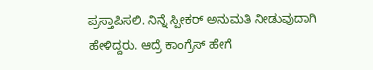ಪ್ರಸ್ತಾಪಿಸಲಿ. ನಿನ್ನೆ ಸ್ಪೀಕರ್ ಅನುಮತಿ ನೀಡುವುದಾಗಿ ಹೇಳಿದ್ದರು. ಆದ್ರೆ ಕಾಂಗ್ರೆಸ್ ಹೇಗೆ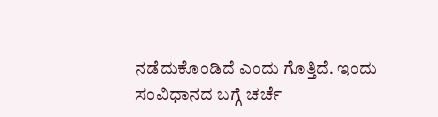ನಡೆದುಕೊಂಡಿದೆ ಎಂದು ಗೊತ್ತಿದೆ. ಇಂದು ಸಂವಿಧಾನದ ಬಗ್ಗೆ ಚರ್ಚೆ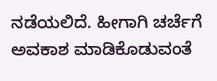ನಡೆಯಲಿದೆ. ಹೀಗಾಗಿ ಚರ್ಚೆಗೆ ಅವಕಾಶ ಮಾಡಿಕೊಡುವಂತೆ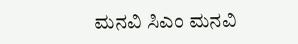ಮನವಿ ಸಿಎಂ ಮನವಿ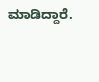ಮಾಡಿದ್ದಾರೆ.